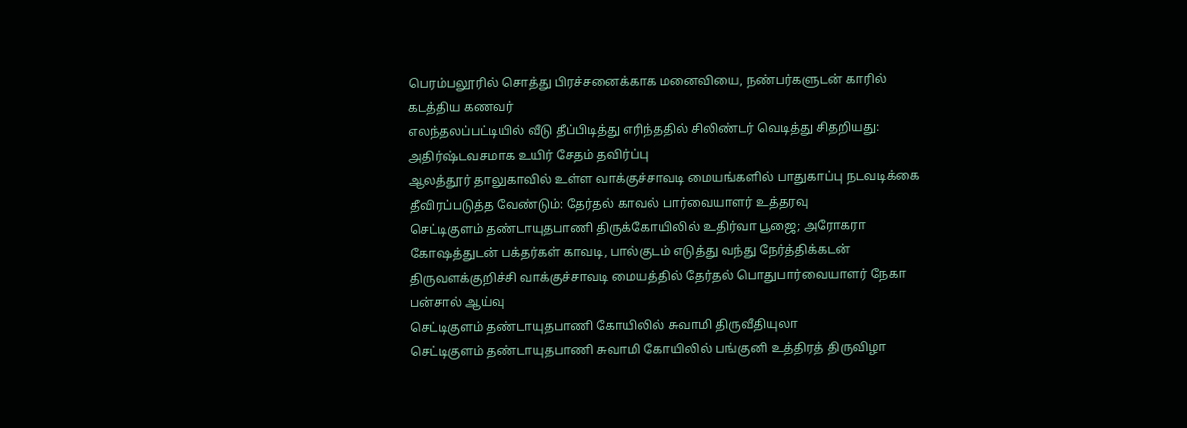பெரம்பலூரில் சொத்து பிரச்சனைக்காக மனைவியை, நண்பர்களுடன் காரில் கடத்திய கணவர்
எலந்தலப்பட்டியில் வீடு தீப்பிடித்து எரிந்ததில் சிலிண்டர் வெடித்து சிதறியது: அதிர்ஷ்டவசமாக உயிர் சேதம் தவிர்ப்பு
ஆலத்தூர் தாலுகாவில் உள்ள வாக்குச்சாவடி மையங்களில் பாதுகாப்பு நடவடிக்கை தீவிரப்படுத்த வேண்டும்: தேர்தல் காவல் பார்வையாளர் உத்தரவு
செட்டிகுளம் தண்டாயுதபாணி திருக்கோயிலில் உதிர்வா பூஜை; அரோகரா கோஷத்துடன் பக்தர்கள் காவடி, பால்குடம் எடுத்து வந்து நேர்த்திக்கடன்
திருவளக்குறிச்சி வாக்குச்சாவடி மையத்தில் தேர்தல் பொதுபார்வையாளர் நேகா பன்சால் ஆய்வு
செட்டிகுளம் தண்டாயுதபாணி கோயிலில் சுவாமி திருவீதியுலா
செட்டிகுளம் தண்டாயுதபாணி சுவாமி கோயிலில் பங்குனி உத்திரத் திருவிழா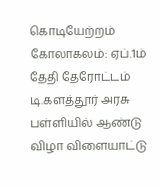கொடியேற்றம் கோலாகலம்: ஏப்.1ம் தேதி தேரோட்டம்
டி.களத்தூர் அரசு பள்ளியில் ஆண்டு விழா விளையாட்டு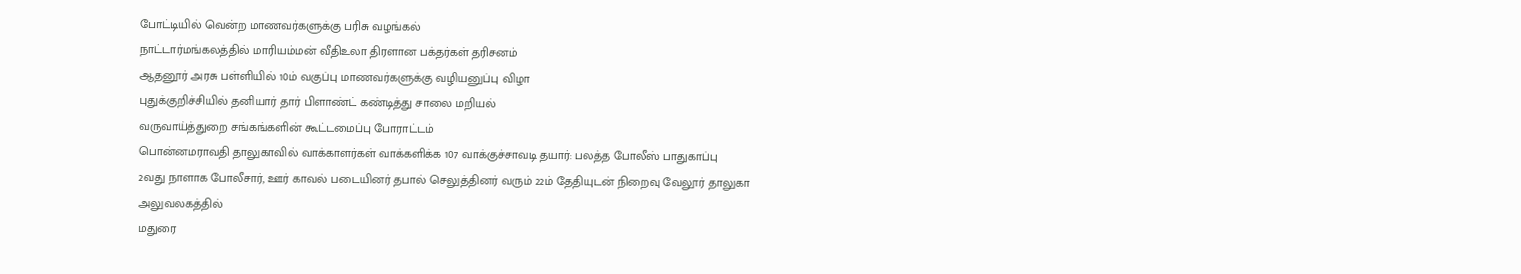போட்டியில் வென்ற மாணவர்களுக்கு பரிசு வழங்கல்
நாட்டார்மங்கலத்தில் மாரியம்மன் வீதிஉலா திரளான பக்தர்கள் தரிசனம்
ஆதனூர் அரசு பள்ளியில் 10ம் வகுப்பு மாணவர்களுக்கு வழியனுப்பு விழா
புதுக்குறிச்சியில் தனியார் தார் பிளாண்ட் கண்டித்து சாலை மறியல்
வருவாய்த்துறை சங்கங்களின் கூட்டமைப்பு போராட்டம்
பொன்னமராவதி தாலுகாவில் வாக்காளர்கள் வாக்களிக்க 107 வாக்குச்சாவடி தயார்: பலத்த போலீஸ் பாதுகாப்பு
2வது நாளாக போலீசார், ஊர் காவல் படையினர் தபால் செலுத்தினர் வரும் 22ம் தேதியுடன் நிறைவு வேலூர் தாலுகா அலுவலகத்தில்
மதுரை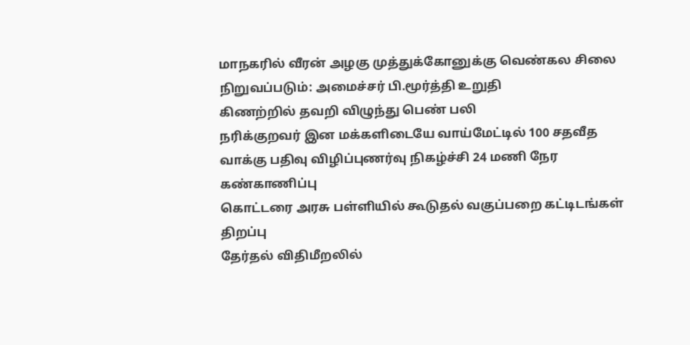மாநகரில் வீரன் அழகு முத்துக்கோனுக்கு வெண்கல சிலை நிறுவப்படும்: அமைச்சர் பி.மூர்த்தி உறுதி
கிணற்றில் தவறி விழுந்து பெண் பலி
நரிக்குறவர் இன மக்களிடையே வாய்மேட்டில் 100 சதவீத வாக்கு பதிவு விழிப்புணர்வு நிகழ்ச்சி 24 மணி நேர கண்காணிப்பு
கொட்டரை அரசு பள்ளியில் கூடுதல் வகுப்பறை கட்டிடங்கள் திறப்பு
தேர்தல் விதிமீறலில்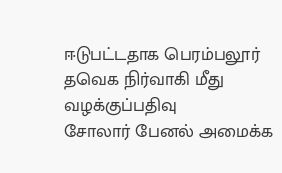ஈடுபட்டதாக பெரம்பலூர் தவெக நிர்வாகி மீது வழக்குப்பதிவு
சோலார் பேனல் அமைக்க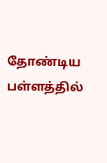தோண்டிய பள்ளத்தில்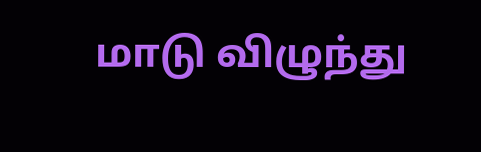மாடு விழுந்து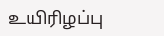உயிரிழப்பு